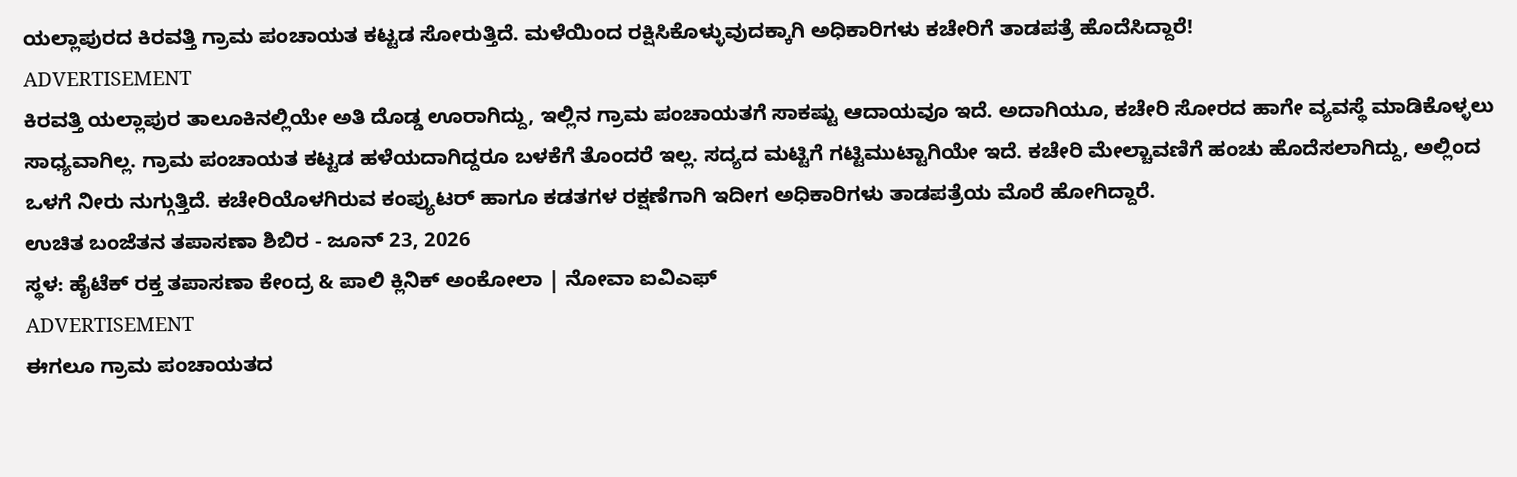ಯಲ್ಲಾಪುರದ ಕಿರವತ್ತಿ ಗ್ರಾಮ ಪಂಚಾಯತ ಕಟ್ಟಡ ಸೋರುತ್ತಿದೆ. ಮಳೆಯಿಂದ ರಕ್ಷಿಸಿಕೊಳ್ಳುವುದಕ್ಕಾಗಿ ಅಧಿಕಾರಿಗಳು ಕಚೇರಿಗೆ ತಾಡಪತ್ರೆ ಹೊದೆಸಿದ್ದಾರೆ!
ADVERTISEMENT
ಕಿರವತ್ತಿ ಯಲ್ಲಾಪುರ ತಾಲೂಕಿನಲ್ಲಿಯೇ ಅತಿ ದೊಡ್ಡ ಊರಾಗಿದ್ದು, ಇಲ್ಲಿನ ಗ್ರಾಮ ಪಂಚಾಯತಗೆ ಸಾಕಷ್ಟು ಆದಾಯವೂ ಇದೆ. ಅದಾಗಿಯೂ, ಕಚೇರಿ ಸೋರದ ಹಾಗೇ ವ್ಯವಸ್ಥೆ ಮಾಡಿಕೊಳ್ಳಲು ಸಾಧ್ಯವಾಗಿಲ್ಲ. ಗ್ರಾಮ ಪಂಚಾಯತ ಕಟ್ಟಡ ಹಳೆಯದಾಗಿದ್ದರೂ ಬಳಕೆಗೆ ತೊಂದರೆ ಇಲ್ಲ. ಸದ್ಯದ ಮಟ್ಟಿಗೆ ಗಟ್ಟಿಮುಟ್ಟಾಗಿಯೇ ಇದೆ. ಕಚೇರಿ ಮೇಲ್ಚಾವಣಿಗೆ ಹಂಚು ಹೊದೆಸಲಾಗಿದ್ದು, ಅಲ್ಲಿಂದ ಒಳಗೆ ನೀರು ನುಗ್ಗುತ್ತಿದೆ. ಕಚೇರಿಯೊಳಗಿರುವ ಕಂಪ್ಯುಟರ್ ಹಾಗೂ ಕಡತಗಳ ರಕ್ಷಣೆಗಾಗಿ ಇದೀಗ ಅಧಿಕಾರಿಗಳು ತಾಡಪತ್ರೆಯ ಮೊರೆ ಹೋಗಿದ್ದಾರೆ.
ಉಚಿತ ಬಂಜೆತನ ತಪಾಸಣಾ ಶಿಬಿರ - ಜೂನ್ 23, 2026
ಸ್ಥಳ: ಹೈಟೆಕ್ ರಕ್ತ ತಪಾಸಣಾ ಕೇಂದ್ರ & ಪಾಲಿ ಕ್ಲಿನಿಕ್ ಅಂಕೋಲಾ | ನೋವಾ ಐವಿಎಫ್
ADVERTISEMENT
ಈಗಲೂ ಗ್ರಾಮ ಪಂಚಾಯತದ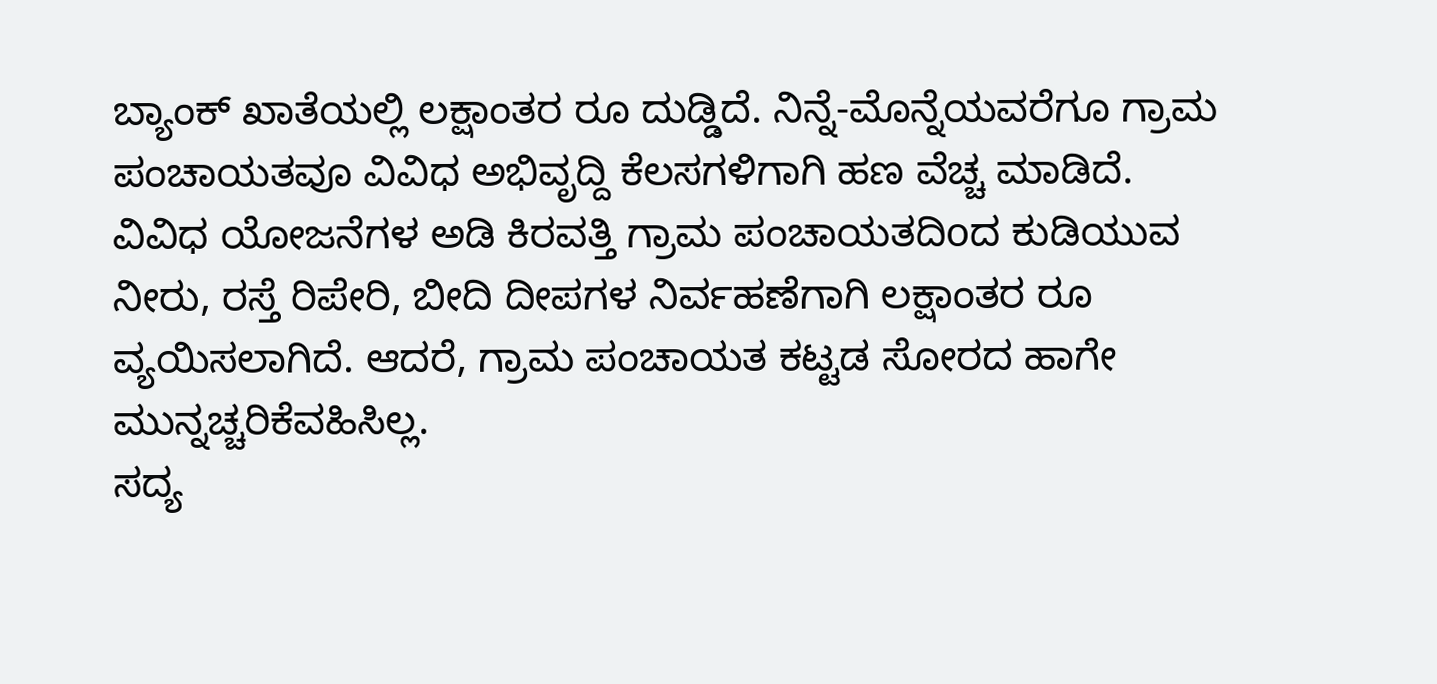ಬ್ಯಾಂಕ್ ಖಾತೆಯಲ್ಲಿ ಲಕ್ಷಾಂತರ ರೂ ದುಡ್ಡಿದೆ. ನಿನ್ನೆ-ಮೊನ್ನೆಯವರೆಗೂ ಗ್ರಾಮ ಪಂಚಾಯತವೂ ವಿವಿಧ ಅಭಿವೃದ್ದಿ ಕೆಲಸಗಳಿಗಾಗಿ ಹಣ ವೆಚ್ಚ ಮಾಡಿದೆ. ವಿವಿಧ ಯೋಜನೆಗಳ ಅಡಿ ಕಿರವತ್ತಿ ಗ್ರಾಮ ಪಂಚಾಯತದಿoದ ಕುಡಿಯುವ ನೀರು, ರಸ್ತೆ ರಿಪೇರಿ, ಬೀದಿ ದೀಪಗಳ ನಿರ್ವಹಣೆಗಾಗಿ ಲಕ್ಷಾಂತರ ರೂ ವ್ಯಯಿಸಲಾಗಿದೆ. ಆದರೆ, ಗ್ರಾಮ ಪಂಚಾಯತ ಕಟ್ಟಡ ಸೋರದ ಹಾಗೇ ಮುನ್ನಚ್ಚರಿಕೆವಹಿಸಿಲ್ಲ.
ಸದ್ಯ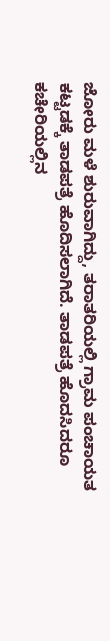ಜೋರು ಮಳೆ ಶುರುವಾಗಿದ್ದು, ತರಾತರಿಯಲ್ಲಿ ಗ್ರಾಮ ಪಂಚಾಯತ ಕಟ್ಟಡಕ್ಕೆ ತಾಡಪತ್ರೆ ಹೊದಿಸಲಾಗಿದೆ. ತಾಡಪತ್ರೆ ಹೊದಸಿದರೂ ಕಚೇರಿಯಲ್ಲಿನ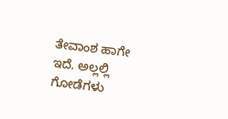ತೇವಾಂಶ ಹಾಗೇ ಇದೆ. ಅಲ್ಲಲ್ಲಿ ಗೋಡೆಗಳು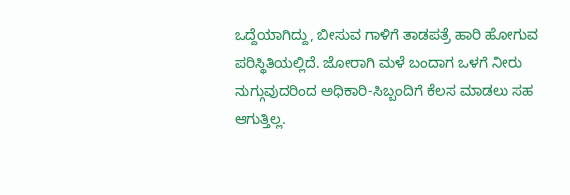ಒದ್ದೆಯಾಗಿದ್ದು, ಬೀಸುವ ಗಾಳಿಗೆ ತಾಡಪತ್ರೆ ಹಾರಿ ಹೋಗುವ ಪರಿಸ್ಥಿತಿಯಲ್ಲಿದೆ. ಜೋರಾಗಿ ಮಳೆ ಬಂದಾಗ ಒಳಗೆ ನೀರು ನುಗ್ಗುವುದರಿಂದ ಅಧಿಕಾರಿ-ಸಿಬ್ಬಂದಿಗೆ ಕೆಲಸ ಮಾಡಲು ಸಹ ಆಗುತ್ತಿಲ್ಲ.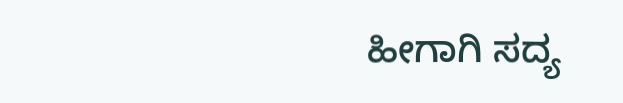ಹೀಗಾಗಿ ಸದ್ಯ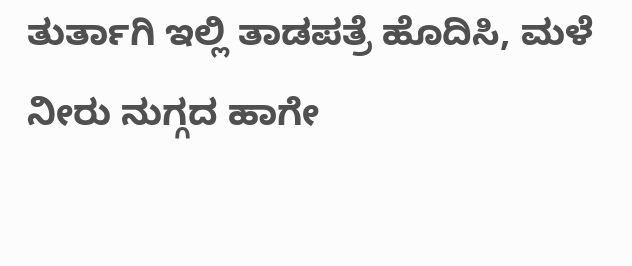ತುರ್ತಾಗಿ ಇಲ್ಲಿ ತಾಡಪತ್ರೆ ಹೊದಿಸಿ, ಮಳೆ ನೀರು ನುಗ್ಗದ ಹಾಗೇ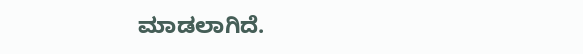ಮಾಡಲಾಗಿದೆ.